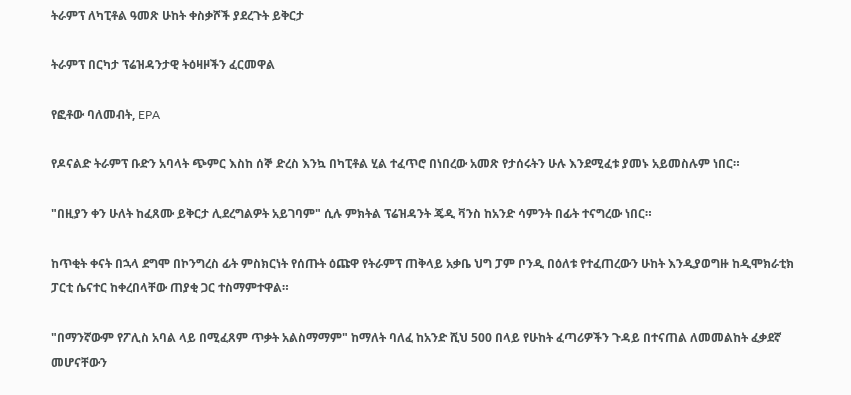ትራምፕ ለካፒቶል ዓመጽ ሁከት ቀስቃሾች ያደረጉት ይቅርታ

ትራምፕ በርካታ ፕሬዝዳንታዊ ትዕዛዞችን ፈርመዋል

የፎቶው ባለመብት, EPA

የዶናልድ ትራምፕ ቡድን አባላት ጭምር እስከ ሰኞ ድረስ እንኳ በካፒቶል ሂል ተፈጥሮ በነበረው አመጽ የታሰሩትን ሁሉ እንደሚፈቱ ያመኑ አይመስሉም ነበር።

"በዚያን ቀን ሁለት ከፈጸሙ ይቅርታ ሊደረግልዎት አይገባም" ሲሉ ምክትል ፕሬዝዳንት ጄዲ ቫንስ ከአንድ ሳምንት በፊት ተናግረው ነበር።

ከጥቂት ቀናት በኋላ ደግሞ በኮንግረስ ፊት ምስክርነት የሰጡት ዕጩዋ የትራምፕ ጠቅላይ አቃቤ ህግ ፓም ቦንዲ በዕለቱ የተፈጠረውን ሁከት እንዲያወግዙ ከዲሞክራቲክ ፓርቲ ሴናተር ከቀረበላቸው ጠያቂ ጋር ተስማምተዋል።

"በማንኛውም የፖሊስ አባል ላይ በሚፈጸም ጥቃት አልስማማም" ከማለት ባለፈ ከአንድ ሺህ 500 በላይ የሁከት ፈጣሪዎችን ጉዳይ በተናጠል ለመመልከት ፈቃደኛ መሆናቸውን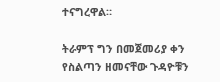ተናግረዋል።

ትራምፕ ግን በመጀመሪያ ቀን የስልጣን ዘመናቸው ጉዳዮቹን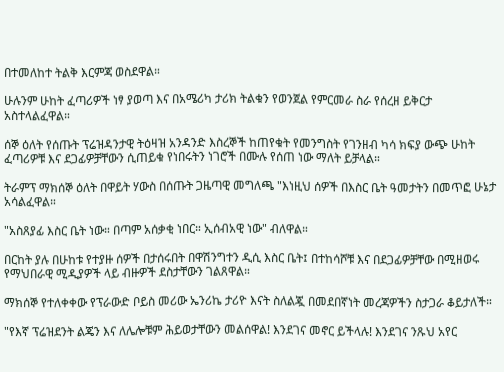በተመለከተ ትልቅ እርምጃ ወስደዋል።

ሁሉንም ሁከት ፈጣሪዎች ነፃ ያወጣ እና በአሜሪካ ታሪክ ትልቁን የወንጀል የምርመራ ስራ የሰረዘ ይቅርታ አስተላልፈዋል።

ሰኞ ዕለት የሰጡት ፕሬዝዳንታዊ ትዕዛዝ አንዳንድ እስረኞች ከጠየቁት የመንግስት የገንዘብ ካሳ ክፍያ ውጭ ሁከት ፈጣሪዎቹ እና ደጋፊዎቻቸውን ሲጠይቁ የነበሩትን ነገሮች በሙሉ የሰጠ ነው ማለት ይቻላል።

ትራምፕ ማክሰኞ ዕለት በዋይት ሃውስ በሰጡት ጋዜጣዊ መግለጫ "እነዚህ ሰዎች በእስር ቤት ዓመታትን በመጥፎ ሁኔታ አሳልፈዋል።

"አስጸያፊ እስር ቤት ነው። በጣም አሰቃቂ ነበር። ኢሰብአዊ ነው" ብለዋል።

በርከት ያሉ በሁከቱ የተያዙ ሰዎች በታሰሩበት በዋሽንግተን ዲሲ እስር ቤት፤ በተከሳሾቹ እና በደጋፊዎቻቸው በሚዘወሩ የማህበራዊ ሚዲያዎች ላይ ብዙዎች ደስታቸውን ገልጸዋል።

ማክሰኞ የተለቀቀው የፕራውድ ቦይስ መሪው ኤንሪኬ ታሪዮ እናት ስለልጇ በመደበኛነት መረጃዎችን ስታጋራ ቆይታለች።

"የእኛ ፕሬዝደንት ልጄን እና ለሌሎቹም ሕይወታቸውን መልሰዋል! እንደገና መኖር ይችላሉ! እንደገና ንጹህ አየር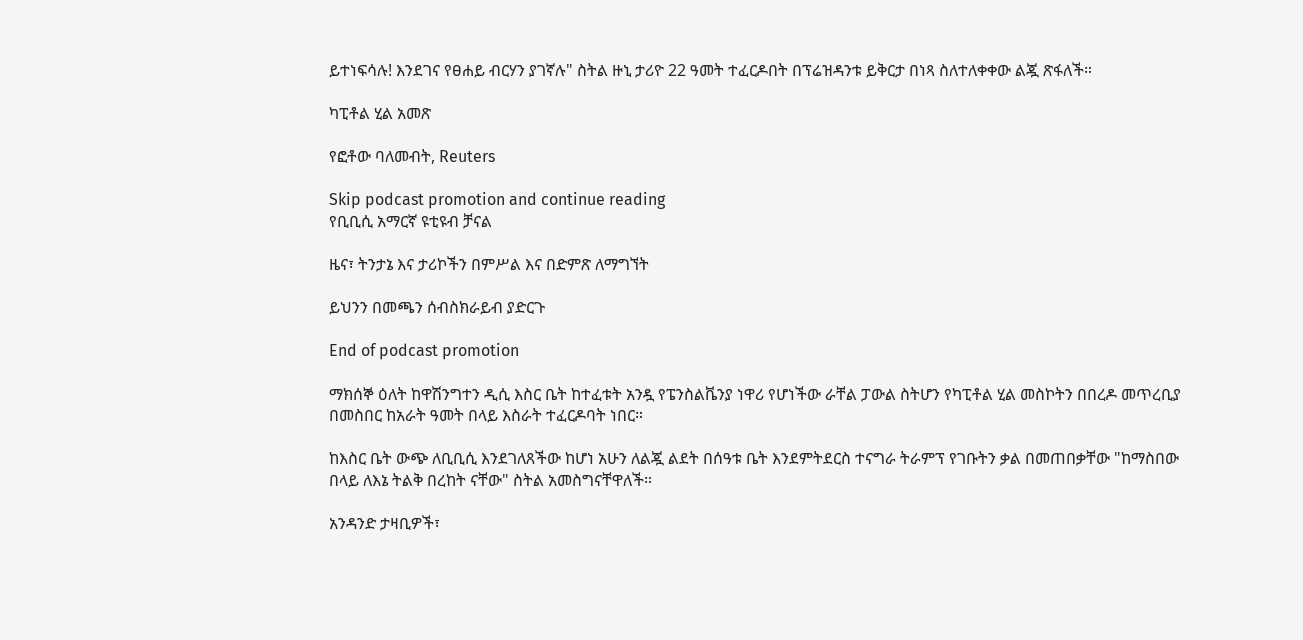ይተነፍሳሉ! እንደገና የፀሐይ ብርሃን ያገኛሉ" ስትል ዙኒ ታሪዮ 22 ዓመት ተፈርዶበት በፕሬዝዳንቱ ይቅርታ በነጻ ስለተለቀቀው ልጇ ጽፋለች።

ካፒቶል ሂል አመጽ

የፎቶው ባለመብት, Reuters

Skip podcast promotion and continue reading
የቢቢሲ አማርኛ ዩቲዩብ ቻናል

ዜና፣ ትንታኔ እና ታሪኮችን በምሥል እና በድምጽ ለማግኘት

ይህንን በመጫን ሰብስክራይብ ያድርጉ

End of podcast promotion

ማክሰኞ ዕለት ከዋሽንግተን ዲሲ እስር ቤት ከተፈቱት አንዷ የፔንስልቬንያ ነዋሪ የሆነችው ራቸል ፓውል ስትሆን የካፒቶል ሂል መስኮትን በበረዶ መጥረቢያ በመስበር ከአራት ዓመት በላይ እስራት ተፈርዶባት ነበር።

ከእስር ቤት ውጭ ለቢቢሲ እንደገለጸችው ከሆነ አሁን ለልጇ ልደት በሰዓቱ ቤት እንደምትደርስ ተናግራ ትራምፕ የገቡትን ቃል በመጠበቃቸው "ከማስበው በላይ ለእኔ ትልቅ በረከት ናቸው" ስትል አመስግናቸዋለች።

አንዳንድ ታዛቢዎች፣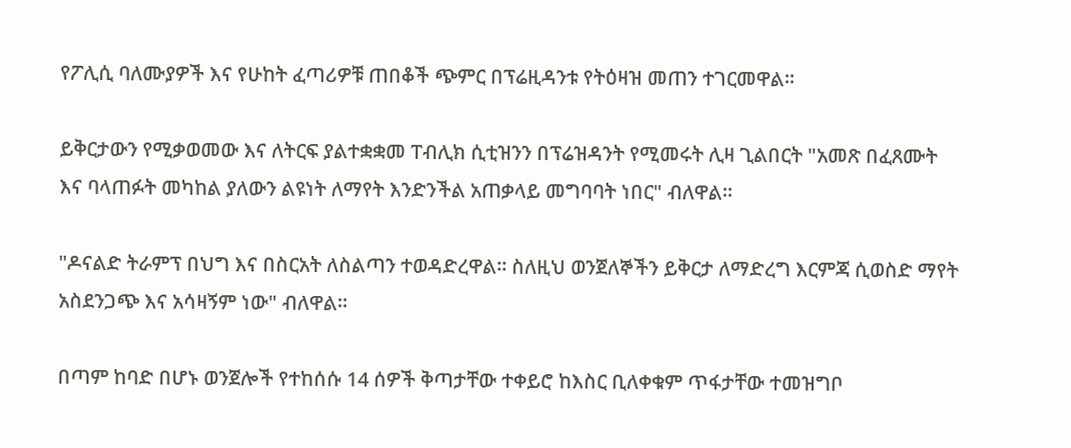የፖሊሲ ባለሙያዎች እና የሁከት ፈጣሪዎቹ ጠበቆች ጭምር በፕሬዚዳንቱ የትዕዛዝ መጠን ተገርመዋል።

ይቅርታውን የሚቃወመው እና ለትርፍ ያልተቋቋመ ፐብሊክ ሲቲዝንን በፕሬዝዳንት የሚመሩት ሊዛ ጊልበርት "አመጽ በፈጸሙት እና ባላጠፉት መካከል ያለውን ልዩነት ለማየት እንድንችል አጠቃላይ መግባባት ነበር" ብለዋል።

"ዶናልድ ትራምፕ በህግ እና በስርአት ለስልጣን ተወዳድረዋል። ስለዚህ ወንጀለኞችን ይቅርታ ለማድረግ እርምጃ ሲወስድ ማየት አስደንጋጭ እና አሳዛኝም ነው" ብለዋል።

በጣም ከባድ በሆኑ ወንጀሎች የተከሰሱ 14 ሰዎች ቅጣታቸው ተቀይሮ ከእስር ቢለቀቁም ጥፋታቸው ተመዝግቦ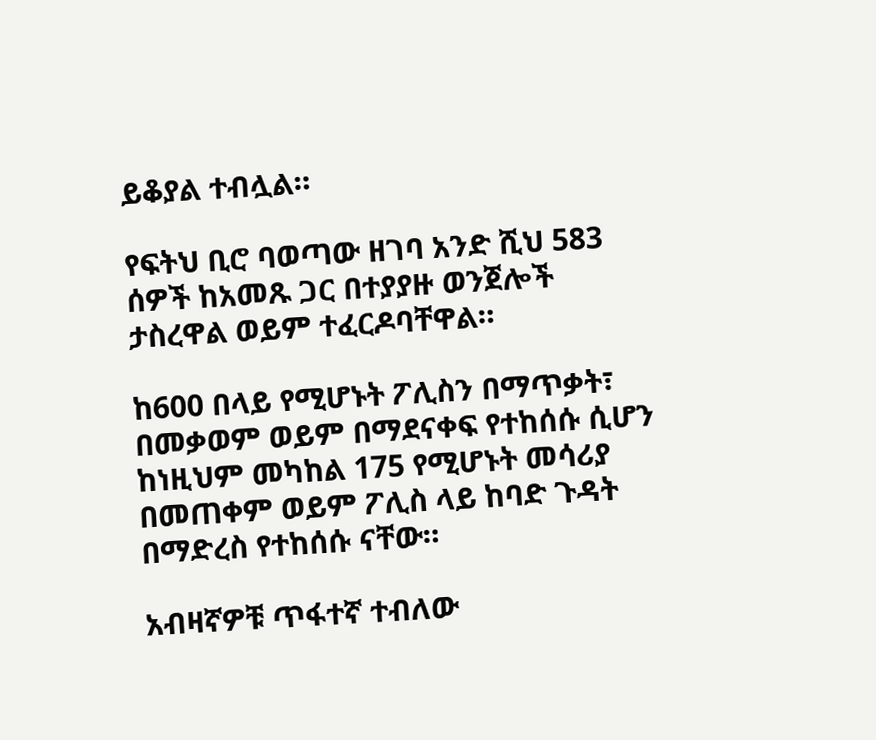ይቆያል ተብሏል።

የፍትህ ቢሮ ባወጣው ዘገባ አንድ ሺህ 583 ሰዎች ከአመጹ ጋር በተያያዙ ወንጀሎች ታስረዋል ወይም ተፈርዶባቸዋል።

ከ600 በላይ የሚሆኑት ፖሊስን በማጥቃት፣ በመቃወም ወይም በማደናቀፍ የተከሰሱ ሲሆን ከነዚህም መካከል 175 የሚሆኑት መሳሪያ በመጠቀም ወይም ፖሊስ ላይ ከባድ ጉዳት በማድረስ የተከሰሱ ናቸው።

አብዛኛዎቹ ጥፋተኛ ተብለው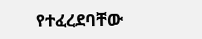የተፈረደባቸው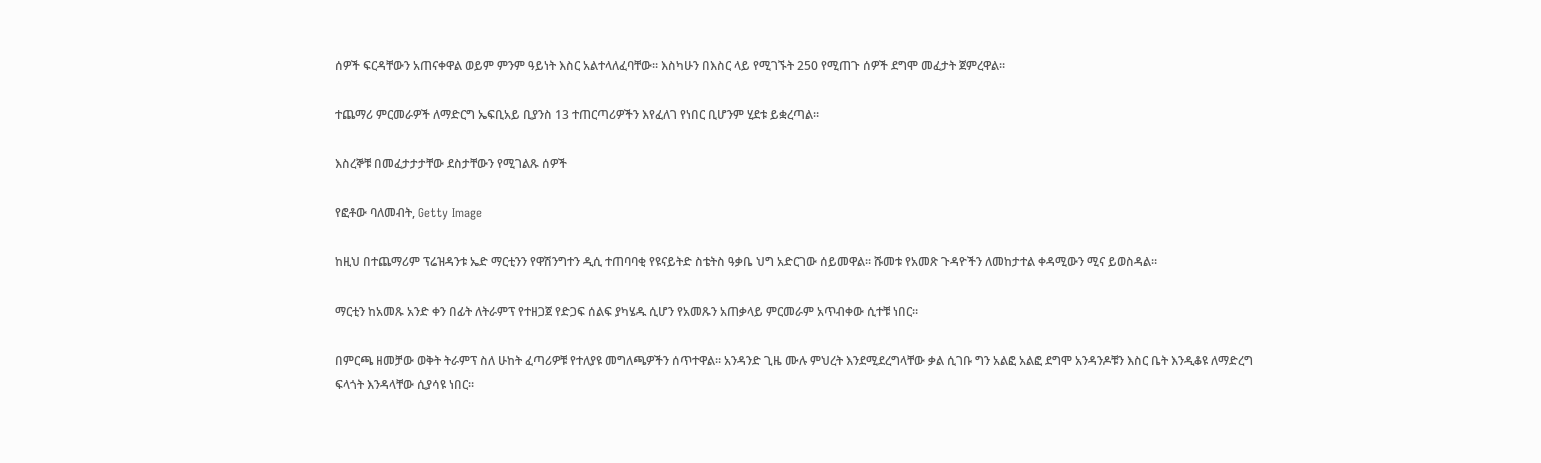ሰዎች ፍርዳቸውን አጠናቀዋል ወይም ምንም ዓይነት እስር አልተላለፈባቸው። እስካሁን በእስር ላይ የሚገኙት 250 የሚጠጉ ሰዎች ደግሞ መፈታት ጀምረዋል።

ተጨማሪ ምርመራዎች ለማድርግ ኤፍቢአይ ቢያንስ 13 ተጠርጣሪዎችን እየፈለገ የነበር ቢሆንም ሂደቱ ይቋረጣል።

እስረኞቹ በመፈታታታቸው ደስታቸውን የሚገልጹ ሰዎች

የፎቶው ባለመብት, Getty Image

ከዚህ በተጨማሪም ፕሬዝዳንቱ ኤድ ማርቲንን የዋሽንግተን ዲሲ ተጠባባቂ የዩናይትድ ስቴትስ ዓቃቤ ህግ አድርገው ሰይመዋል። ሹመቱ የአመጽ ጉዳዮችን ለመከታተል ቀዳሚውን ሚና ይወስዳል።

ማርቲን ከአመጹ አንድ ቀን በፊት ለትራምፕ የተዘጋጀ የድጋፍ ሰልፍ ያካሄዱ ሲሆን የአመጹን አጠቃላይ ምርመራም አጥብቀው ሲተቹ ነበር።

በምርጫ ዘመቻው ወቅት ትራምፕ ስለ ሁከት ፈጣሪዎቹ የተለያዩ መግለጫዎችን ሰጥተዋል። አንዳንድ ጊዜ ሙሉ ምህረት እንደሚደረግላቸው ቃል ሲገቡ ግን አልፎ አልፎ ደግሞ አንዳንዶቹን እስር ቤት እንዲቆዩ ለማድረግ ፍላጎት እንዳላቸው ሲያሳዩ ነበር።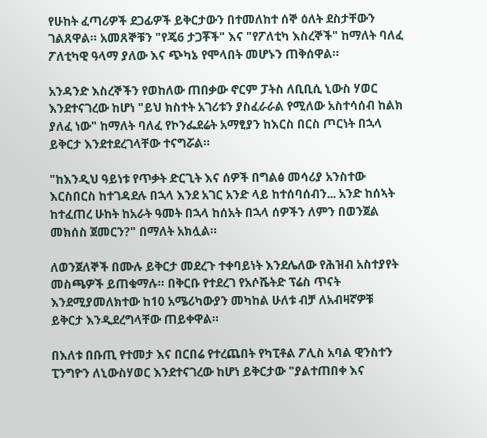የሁከት ፈጣሪዎች ደጋፊዎች ይቅርታውን በተመለከተ ሰኞ ዕለት ደስታቸውን ገልጸዋል። አመጸኞቹን "የጄ6 ታጋቾች" እና "የፖለቲካ እስረኞች" ከማለት ባለፈ ፖለቲካዊ ዓላማ ያለው እና ጭካኔ የሞላበት መሆኑን ጠቅሰዋል።

አንዳንድ እስረኞችን የወከለው ጠበቃው ኖርም ፓትስ ለቢቢሲ ኒውስ ሃወር እንደተናገረው ከሆነ "ይህ ክስተት አገሪቱን ያስፈራራል የሚለው አስተሳሰብ ከልክ ያለፈ ነው" ከማለት ባለፈ የኮንፌደሬት አማፂያን ከእርስ በርስ ጦርነት በኋላ ይቅርታ እንደተደረገላቸው ተናግሯል።

"ከእንዲህ ዓይነቱ የጥቃት ድርጊት እና ሰዎች በግልፅ መሳሪያ አንስተው እርስበርስ ከተገዳደሉ በኋላ እንደ አገር አንድ ላይ ከተሰባሰብን... አንድ ከሰኣት ከተፈጠረ ሁከት ከአራት ዓመት በኋላ ከሰአት በኋላ ሰዎችን ለምን በወንጀል መክሰስ ጀመርን?" በማለት አክሏል።

ለወንጀለኞች በሙሉ ይቅርታ መደረጉ ተቀባይነት እንደሌለው የሕዝብ አስተያየት መስጫዎች ይጠቁማሉ። በቅርቡ የተደረገ የአሶሼትድ ፕሬስ ጥናት እንደሚያመለክተው ከ10 አሜሪካውያን መካከል ሁለቱ ብቻ ለአብዛኛዎቹ ይቅርታ እንዲደረግላቸው ጠይቀዋል።

በእለቱ በቡጢ የተመታ እና በርበሬ የተረጨበት የካፒቶል ፖሊስ አባል ዊንስተን ፒንግዮን ለኒውስሃወር እንደተናገረው ከሆነ ይቅርታው "ያልተጠበቀ እና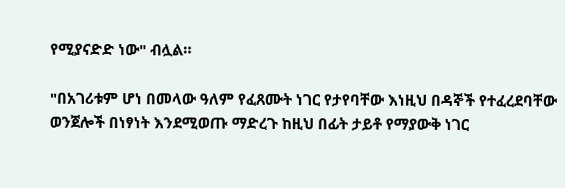የሚያናድድ ነው" ብሏል።

"በአገሪቱም ሆነ በመላው ዓለም የፈጸሙት ነገር የታየባቸው እነዚህ በዳኞች የተፈረደባቸው ወንጀሎች በነፃነት እንደሚወጡ ማድረጉ ከዚህ በፊት ታይቶ የማያውቅ ነገር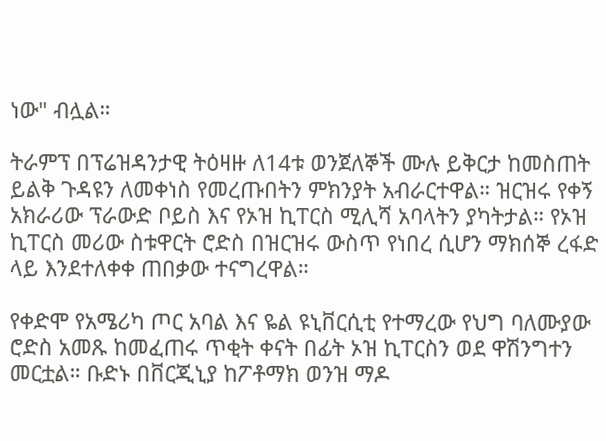ነው" ብሏል።

ትራምፕ በፕሬዝዳንታዊ ትዕዛዙ ለ14ቱ ወንጀለኞች ሙሉ ይቅርታ ከመስጠት ይልቅ ጉዳዩን ለመቀነስ የመረጡበትን ምክንያት አብራርተዋል። ዝርዝሩ የቀኝ አክራሪው ፕራውድ ቦይስ እና የኦዝ ኪፐርስ ሚሊሻ አባላትን ያካትታል። የኦዝ ኪፐርስ መሪው ስቱዋርት ሮድስ በዝርዝሩ ውስጥ የነበረ ሲሆን ማክሰኞ ረፋድ ላይ እንደተለቀቀ ጠበቃው ተናግረዋል።

የቀድሞ የአሜሪካ ጦር አባል እና ዬል ዩኒቨርሲቲ የተማረው የህግ ባለሙያው ሮድስ አመጹ ከመፈጠሩ ጥቂት ቀናት በፊት ኦዝ ኪፐርስን ወደ ዋሽንግተን መርቷል። ቡድኑ በቨርጂኒያ ከፖቶማክ ወንዝ ማዶ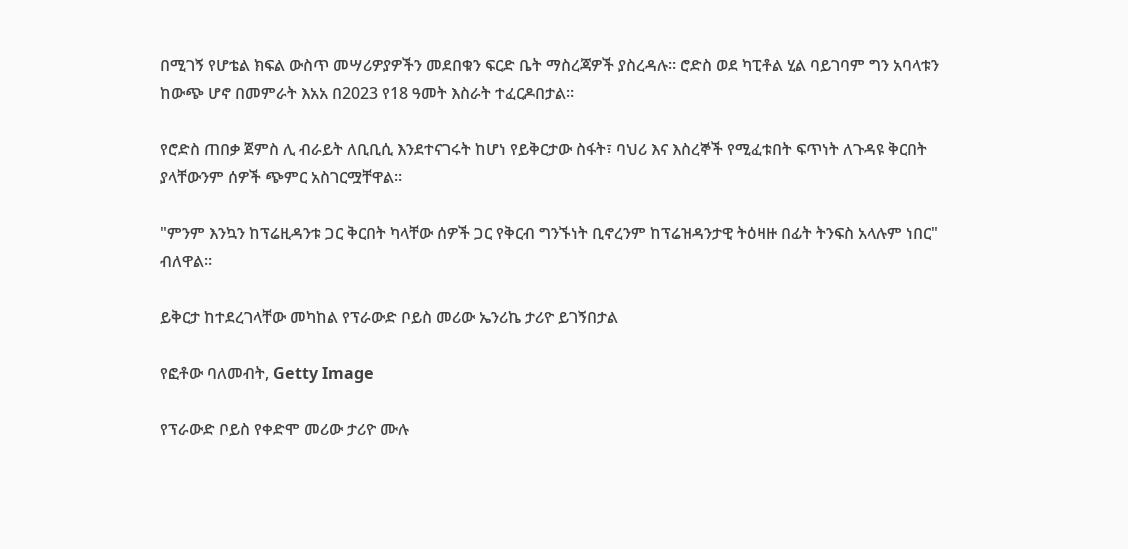በሚገኝ የሆቴል ክፍል ውስጥ መሣሪዎያዎችን መደበቁን ፍርድ ቤት ማስረጃዎች ያስረዳሉ። ሮድስ ወደ ካፒቶል ሂል ባይገባም ግን አባላቱን ከውጭ ሆኖ በመምራት እአአ በ2023 የ18 ዓመት እስራት ተፈርዶበታል።

የሮድስ ጠበቃ ጀምስ ሊ ብራይት ለቢቢሲ እንደተናገሩት ከሆነ የይቅርታው ስፋት፣ ባህሪ እና እስረኞች የሚፈቱበት ፍጥነት ለጉዳዩ ቅርበት ያላቸውንም ሰዎች ጭምር አስገርሟቸዋል።

"ምንም እንኳን ከፕሬዚዳንቱ ጋር ቅርበት ካላቸው ሰዎች ጋር የቅርብ ግንኙነት ቢኖረንም ከፕሬዝዳንታዊ ትዕዛዙ በፊት ትንፍስ አላሉም ነበር" ብለዋል።

ይቅርታ ከተደረገላቸው መካከል የፕራውድ ቦይስ መሪው ኤንሪኬ ታሪዮ ይገኝበታል

የፎቶው ባለመብት, Getty Image

የፕራውድ ቦይስ የቀድሞ መሪው ታሪዮ ሙሉ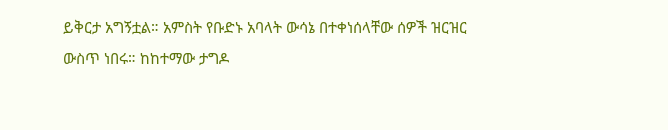ይቅርታ አግኝቷል። አምስት የቡድኑ አባላት ውሳኔ በተቀነሰላቸው ሰዎች ዝርዝር ውስጥ ነበሩ። ከከተማው ታግዶ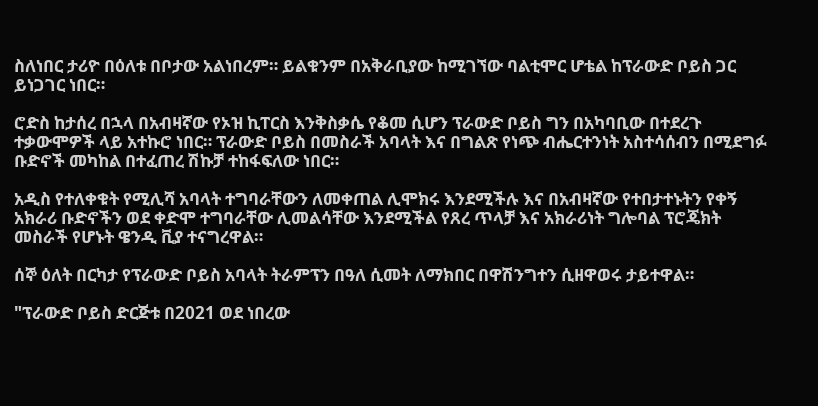ስለነበር ታሪዮ በዕለቱ በቦታው አልነበረም። ይልቁንም በአቅራቢያው ከሚገኘው ባልቲሞር ሆቴል ከፕራውድ ቦይስ ጋር ይነጋገር ነበር።

ሮድስ ከታሰረ በኋላ በአብዛኛው የኦዝ ኪፐርስ እንቅስቃሴ የቆመ ሲሆን ፕራውድ ቦይስ ግን በአካባቢው በተደረጉ ተቃውሞዎች ላይ አተኩሮ ነበር። ፕራውድ ቦይስ በመስራች አባላት እና በግልጽ የነጭ ብሔርተንነት አስተሳሰብን በሚደግፉ ቡድኖች መካከል በተፈጠረ ሽኩቻ ተከፋፍለው ነበር።

አዲስ የተለቀቁት የሚሊሻ አባላት ተግባራቸውን ለመቀጠል ሊሞክሩ እንደሚችሉ እና በአብዛኛው የተበታተኑትን የቀኝ አክራሪ ቡድኖችን ወደ ቀድሞ ተግባራቸው ሊመልሳቸው እንደሚችል የጸረ ጥላቻ እና አክራሪነት ግሎባል ፕሮጄክት መስራች የሆኑት ዌንዲ ቪያ ተናግረዋል።

ሰኞ ዕለት በርካታ የፕራውድ ቦይስ አባላት ትራምፕን በዓለ ሲመት ለማክበር በዋሽንግተን ሲዘዋወሩ ታይተዋል።

"ፕራውድ ቦይስ ድርጅቱ በ2021 ወደ ነበረው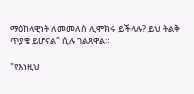ማዕከላዊነት ለመመለስ ሊሞክሩ ይችላሉ? ይህ ትልቅ ጥያቄ ይሆናል" ሲሉ ገልጸዋል።

"የእነዚህ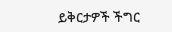ይቅርታዎች ችግር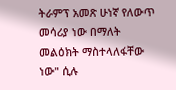ትራምፕ አመጽ ሁነኛ የለውጥ መሳሪያ ነው በማለት መልዕክት ማስተላለፋቸው ነው" ሲሉ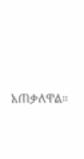አጠቃለዋል።